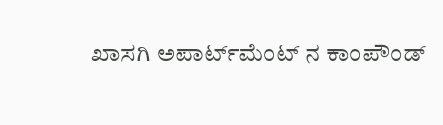ಖಾಸಗಿ ಅಪಾರ್ಟ್‌ಮೆಂಟ್‌ ನ ಕಾಂಪೌಂಡ್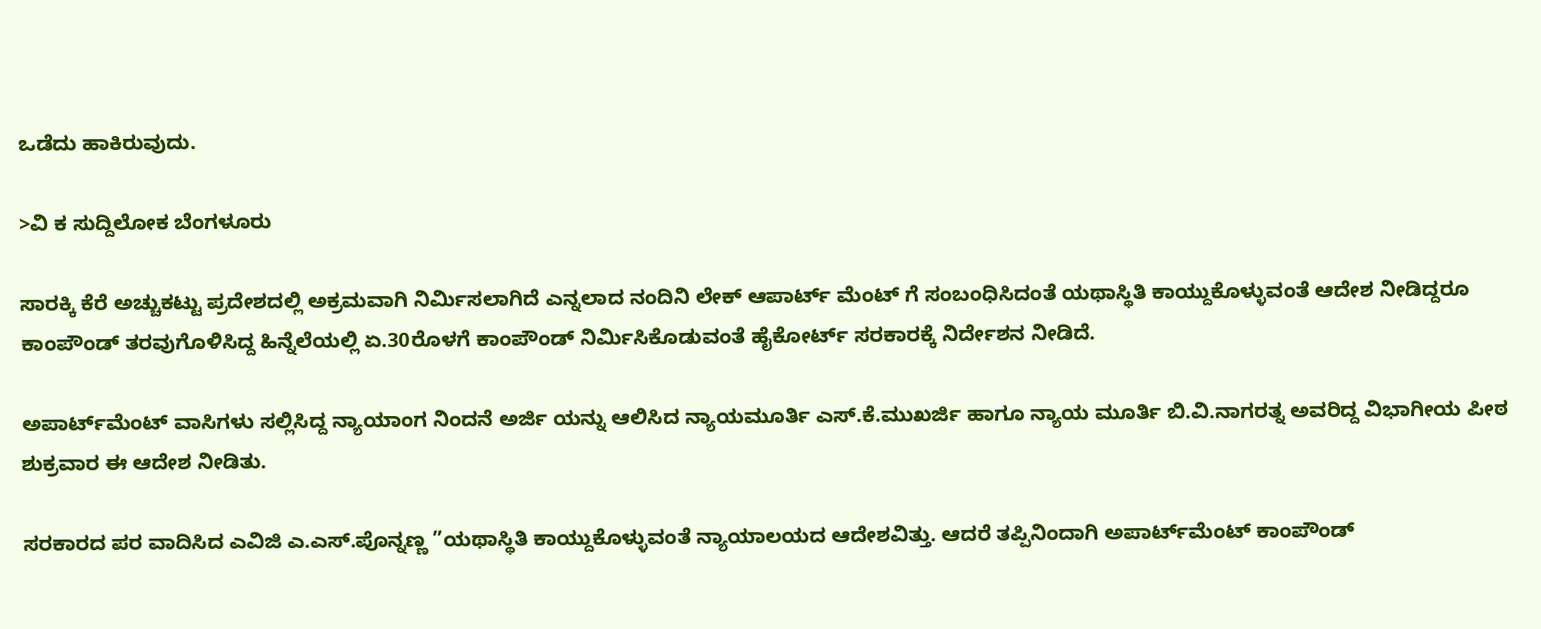ಒಡೆದು ಹಾಕಿರುವುದು.

>ವಿ ಕ ಸುದ್ದಿಲೋಕ ಬೆಂಗಳೂರು

ಸಾರಕ್ಕಿ ಕೆರೆ ಅಚ್ಚುಕಟ್ಟು ಪ್ರದೇಶದಲ್ಲಿ ಅಕ್ರಮವಾಗಿ ನಿರ್ಮಿಸಲಾಗಿದೆ ಎನ್ನಲಾದ ನಂದಿನಿ ಲೇಕ್‌ ಆಪಾರ್ಟ್ ಮೆಂಟ್‌ ಗೆ ಸಂಬಂಧಿಸಿದಂತೆ ಯಥಾಸ್ಥಿತಿ ಕಾಯ್ದುಕೊಳ್ಳುವಂತೆ ಆದೇಶ ನೀಡಿದ್ದರೂ ಕಾಂಪೌಂಡ್ ತರವುಗೊಳಿಸಿದ್ದ ಹಿನ್ನೆಲೆಯಲ್ಲಿ ಏ.30ರೊಳಗೆ ಕಾಂಪೌಂಡ್ ನಿರ್ಮಿಸಿಕೊಡುವಂತೆ ಹೈಕೋರ್ಟ್ ಸರಕಾರಕ್ಕೆ ನಿರ್ದೇಶನ ನೀಡಿದೆ.

ಅಪಾರ್ಟ್‌ಮೆಂಟ್ ವಾಸಿಗಳು ಸಲ್ಲಿಸಿದ್ದ ನ್ಯಾಯಾಂಗ ನಿಂದನೆ ಅರ್ಜಿ ಯನ್ನು ಆಲಿಸಿದ ನ್ಯಾಯಮೂರ್ತಿ ಎಸ್.ಕೆ.ಮುಖರ್ಜಿ ಹಾಗೂ ನ್ಯಾಯ ಮೂರ್ತಿ ಬಿ.ವಿ.ನಾಗರತ್ನ ಅವರಿದ್ದ ವಿಭಾಗೀಯ ಪೀಠ ಶುಕ್ರವಾರ ಈ ಆದೇಶ ನೀಡಿತು.

ಸರಕಾರದ ಪರ ವಾದಿಸಿದ ಎವಿಜಿ ಎ.ಎಸ್.ಪೊನ್ನಣ್ಣ ”ಯಥಾಸ್ಥಿತಿ ಕಾಯ್ದುಕೊಳ್ಳುವಂತೆ ನ್ಯಾಯಾಲಯದ ಆದೇಶವಿತ್ತು. ಆದರೆ ತಪ್ಪಿನಿಂದಾಗಿ ಅಪಾರ್ಟ್‌ಮೆಂಟ್ ಕಾಂಪೌಂಡ್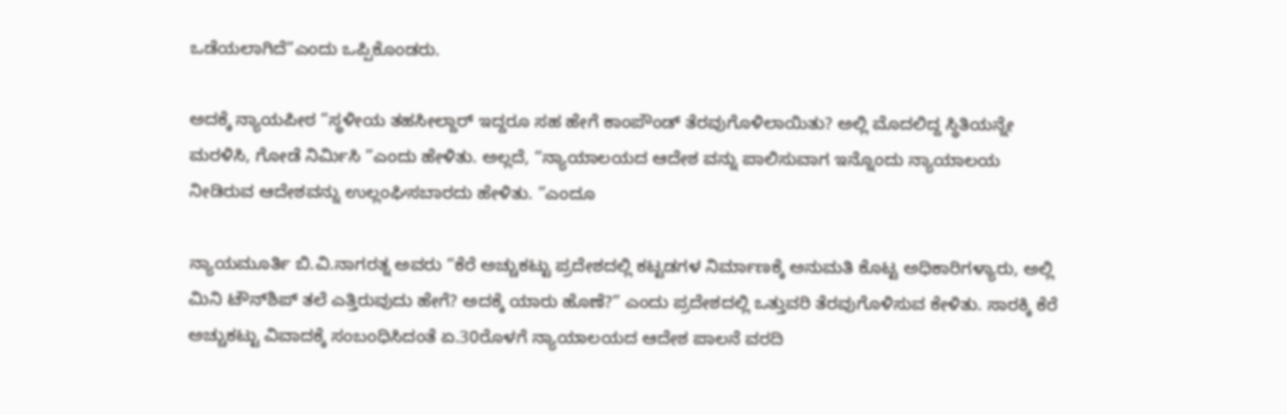ಒಡೆಯಲಾಗಿದೆ”ಎಂದು ಒಪ್ಪಿಕೊಂಡರು.

ಅದಕ್ಕೆ ನ್ಯಾಯಪೀಠ ”ಸ್ಥಳೀಯ ತಹಸೀಲ್ದಾರ್ ಇದ್ದರೂ ಸಹ ಹೇಗೆ ಕಾಂಪೌಂಡ್ ತೆರವುಗೊಳಿಲಾಯಿತು? ಅಲ್ಲಿ ಮೊದಲಿದ್ದ ಸ್ಥಿತಿಯನ್ನೇ ಮರಳಿಸಿ, ಗೋಡೆ ನಿರ್ಮಿಸಿ ”ಎಂದು ಹೇಳಿತು. ಅಲ್ಲದೆ, “ನ್ಯಾಯಾಲಯದ ಆದೇಶ ವನ್ನು ಪಾಲಿಸುವಾಗ ಇನ್ನೊಂದು ನ್ಯಾಯಾಲಯ ನೀಡಿರುವ ಆದೇಶವನ್ನು ಉಲ್ಲಂಘಿಸಬಾರದು ಹೇಳಿತು. ”ಎಂದೂ

ನ್ಯಾಯಮೂರ್ತಿ ಬಿ.ವಿ.ನಾಗರತ್ನ ಅವರು “ಕೆರೆ ಅಚ್ಚುಕಟ್ಟು ಪ್ರದೇಶದಲ್ಲಿ ಕಟ್ಟಡಗಳ ನಿರ್ಮಾಣಕ್ಕೆ ಅನುಮತಿ ಕೊಟ್ಟ ಅಧಿಕಾರಿಗಳ್ಯಾರು, ಅಲ್ಲಿ ಮಿನಿ ಟೌನ್‌ಶಿಪ್ ತಲೆ ಎತ್ತಿರುವುದು ಹೇಗೆ? ಅದಕ್ಕೆ ಯಾರು ಹೊಣೆ?” ಎಂದು ಪ್ರದೇಶದಲ್ಲಿ ಒತ್ತುವರಿ ತೆರವುಗೊಳಿಸುವ ಕೇಳಿತು. ಸಾರಕ್ಕಿ ಕೆರೆ ಅಚ್ಚುಕಟ್ಟು ವಿವಾದಕ್ಕೆ ಸಂಬಂಧಿಸಿದಂತೆ ಏ.30ರೊಳಗೆ ನ್ಯಾಯಾಲಯದ ಆದೇಶ ಪಾಲನೆ ವರದಿ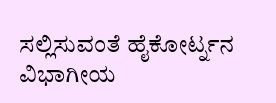ಸಲ್ಲಿಸುವಂತೆ ಹೈಕೋರ್ಟ್ನನ ವಿಭಾಗೀಯ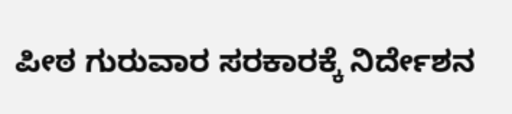ಪೀಠ ಗುರುವಾರ ಸರಕಾರಕ್ಕೆ ನಿರ್ದೇಶನ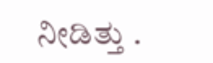ನೀಡಿತ್ತು .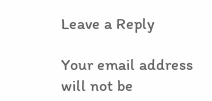Leave a Reply

Your email address will not be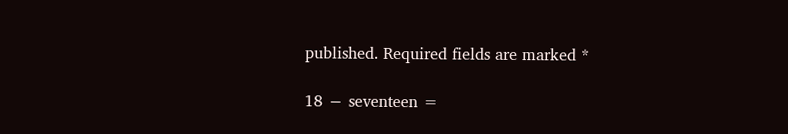published. Required fields are marked *

18 − seventeen =